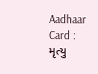Aadhaar Card : મૃત્યુ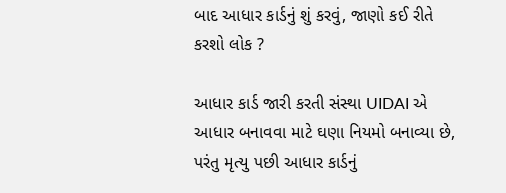બાદ આધાર કાર્ડનું શું કરવું, જાણો કઈ રીતે કરશો લોક ?

આધાર કાર્ડ જારી કરતી સંસ્થા UIDAI એ આધાર બનાવવા માટે ઘણા નિયમો બનાવ્યા છે, પરંતુ મૃત્યુ પછી આધાર કાર્ડનું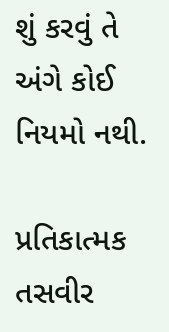શું કરવું તે અંગે કોઈ નિયમો નથી.

પ્રતિકાત્મક તસવીર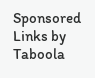Sponsored Links by Taboola